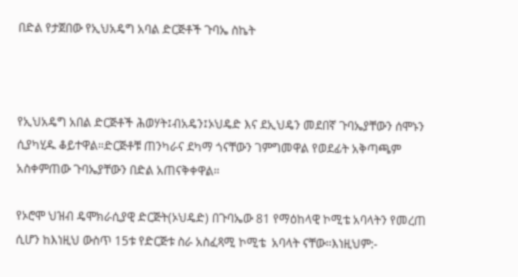በድል የታጀበው የኢህአዴግ አባል ድርጅቶች ጉባኤ ስኬት



የኢህአዴግ አበል ድርጅቶች ሕወሃት፤ብአዴን፤ኦህዴድ እና ደኢህዴን መደበኛ ጉባኤያቸውን ሰሞኑን ሲያካሂዱ ቆይተዋል።ድርጅቶቹ ጠንካራና ደካማ ጎናቸውን ገምግመዋል የወደፊት አቅጣጫም አስቀምጠው ጉባኤያቸውን በድል አጠናቅቀዋል።

የኦሮሞ ህዝብ ዴሞክራሲያዊ ድርጅት(ኦህዴድ) በጉባኤው 81 የማዕከላዊ ኮሚቴ አባላትን የመረጠ ሲሆን ከእነዚህ ውስጥ 15ቱ የድርጅቱ ስራ አስፈጻሚ ኮሚቴ  አባላት ናቸው።እነዚህም:-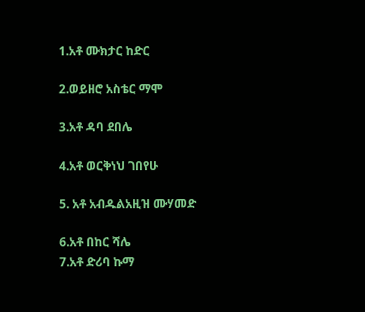1.አቶ ሙክታር ከድር

2.ወይዘሮ አስቴር ማሞ

3.አቶ ዳባ ደበሌ

4.አቶ ወርቅነህ ገበየሁ

5. አቶ አብዱልአዚዝ ሙሃመድ

6.አቶ በከር ሻሌ
7.አቶ ድሪባ ኩማ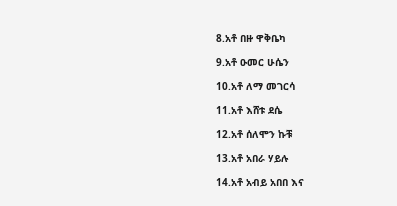8.አቶ በዙ ዋቅቤካ

9.አቶ ዑመር ሁሴን

10.አቶ ለማ መገርሳ

11.አቶ እሸቱ ደሴ

12.አቶ ሰለሞን ኩቹ

13.አቶ አበራ ሃይሉ

14.አቶ አብይ አበበ እና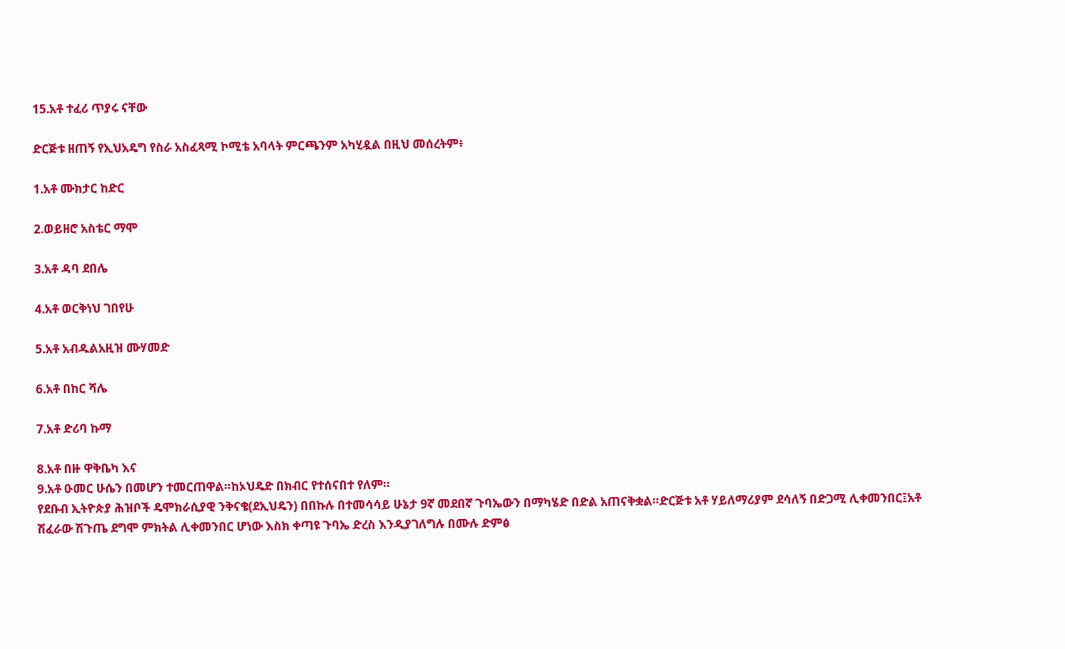15.አቶ ተፈሪ ጥያሩ ናቸው

ድርጅቱ ዘጠኝ የኢህአዴግ የስራ አስፈጻሚ ኮሚቴ አባላት ምርጫንም አካሂዷል በዚህ መሰረትም፥

1.አቶ ሙክታር ከድር

2.ወይዘሮ አስቴር ማሞ

3.አቶ ዳባ ደበሌ

4.አቶ ወርቅነህ ገበየሁ

5.አቶ አብዱልአዚዝ ሙሃመድ

6.አቶ በከር ሻሌ

7.አቶ ድሪባ ኩማ

8.አቶ በዙ ዋቅቤካ እና
9.አቶ ዑመር ሁሴን በመሆን ተመርጠዋል።ከኦህዴድ በክብር የተሰናበተ የለም።
የደቡብ ኢትዮጵያ ሕዝቦች ዴሞክራሲያዊ ንቅናቄ(ደኢህዴን) በበኩሉ በተመሳሳይ ሁኔታ 9ኛ መደበኛ ጉባኤውን በማካሄድ በድል አጠናቅቋል።ድርጅቱ አቶ ሃይለማሪያም ደሳለኝ በድጋሚ ሊቀመንበር፤አቶ ሽፈራው ሽጉጤ ደግሞ ምክትል ሊቀመንበር ሆነው እስክ ቀጣዩ ጉባኤ ድረስ እንዲያገለግሉ በሙሉ ድምፅ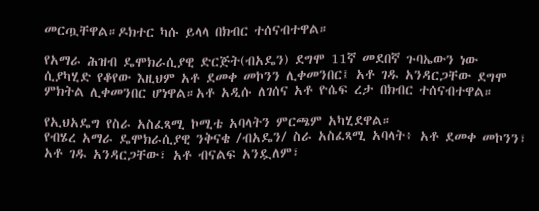መርጧቸዋል።ዶክተር ካሱ ይላላ በክብር ተሰናብተዋል።

የአማራ ሕዝብ ዴሞክራሲያዊ ድርጅት(ብአዴን) ደግሞ 11ኛ መደበኛ ጉባኤውን ነው ሲያካሂድ የቆየው እዚህም አቶ ደመቀ መኮንን ሊቀመንበር፤ አቶ ገዱ አንዳርጋቸው ደግሞ ምክትል ሊቀመንበር ሆነዋል።አቶ አዲሱ ለገሰና አቶ ዮሴፍ ረታ በክብር ተሰናብተዋል።

የኢህአዴግ የስራ አስፈጻሚ ኮሚቴ አባላትን ምርጫም አካሂደዋል።
የብሄረ አማራ ዴሞክራሲያዊ ንቅናቄ /ብአዴን/ ስራ አስፈጻሚ አባላት፥ አቶ ደመቀ መኮንን፣ አቶ ገዱ አንዳርጋቸው፣ አቶ ብናልፍ አንዷለም፣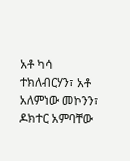አቶ ካሳ ተክለብርሃን፣ አቶ አለምነው መኮንን፣ ዶክተር አምባቸው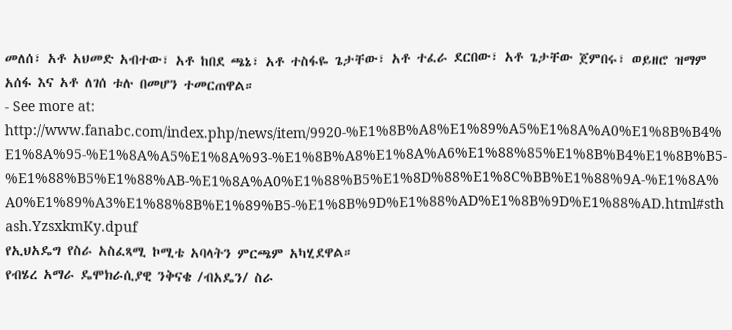መለሰ፣ አቶ አህመድ አብተው፣ አቶ ከበደ ጫኔ፣ አቶ ተስፋዬ ጌታቸው፣ አቶ ተፈራ ደርበው፣ አቶ ጌታቸው ጀምበሩ፣ ወይዘሮ ዝማም አሰፋ እና አቶ ለገሰ ቱሉ በመሆን ተመርጠዋል።
- See more at: http://www.fanabc.com/index.php/news/item/9920-%E1%8B%A8%E1%89%A5%E1%8A%A0%E1%8B%B4%E1%8A%95-%E1%8A%A5%E1%8A%93-%E1%8B%A8%E1%8A%A6%E1%88%85%E1%8B%B4%E1%8B%B5-%E1%88%B5%E1%88%AB-%E1%8A%A0%E1%88%B5%E1%8D%88%E1%8C%BB%E1%88%9A-%E1%8A%A0%E1%89%A3%E1%88%8B%E1%89%B5-%E1%8B%9D%E1%88%AD%E1%8B%9D%E1%88%AD.html#sthash.YzsxkmKy.dpuf
የኢህአዴግ የስራ አስፈጻሚ ኮሚቴ አባላትን ምርጫም አካሂደዋል።
የብሄረ አማራ ዴሞክራሲያዊ ንቅናቄ /ብአዴን/ ስራ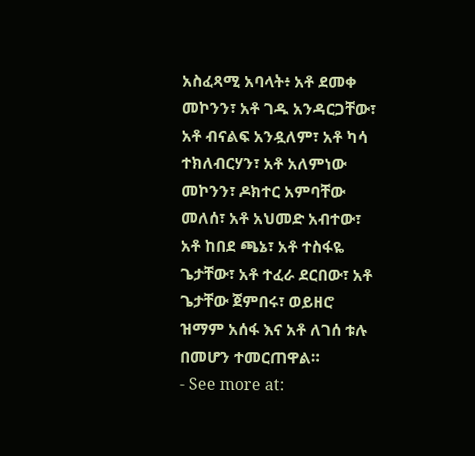አስፈጻሚ አባላት፥ አቶ ደመቀ መኮንን፣ አቶ ገዱ አንዳርጋቸው፣ አቶ ብናልፍ አንዷለም፣ አቶ ካሳ ተክለብርሃን፣ አቶ አለምነው መኮንን፣ ዶክተር አምባቸው መለሰ፣ አቶ አህመድ አብተው፣ አቶ ከበደ ጫኔ፣ አቶ ተስፋዬ ጌታቸው፣ አቶ ተፈራ ደርበው፣ አቶ ጌታቸው ጀምበሩ፣ ወይዘሮ ዝማም አሰፋ እና አቶ ለገሰ ቱሉ በመሆን ተመርጠዋል።
- See more at: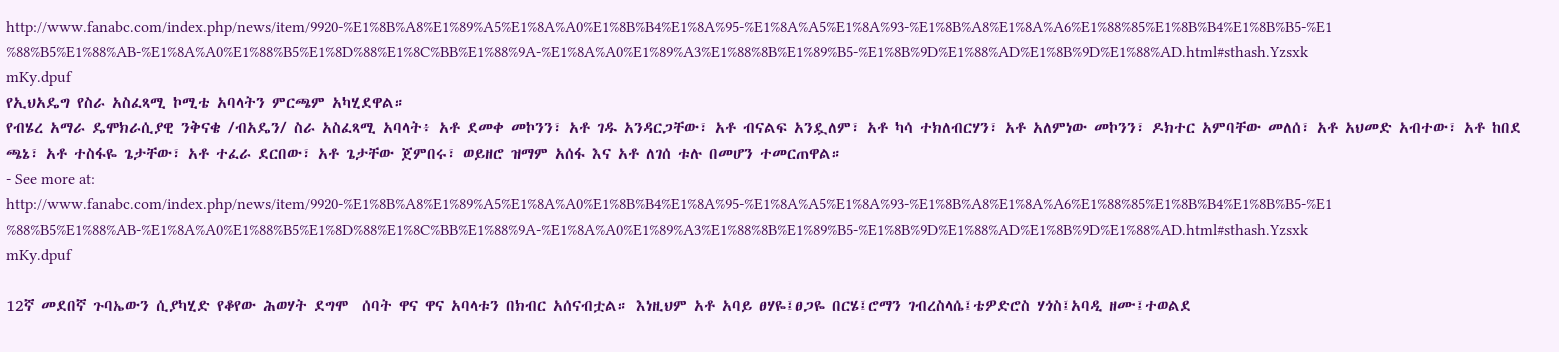http://www.fanabc.com/index.php/news/item/9920-%E1%8B%A8%E1%89%A5%E1%8A%A0%E1%8B%B4%E1%8A%95-%E1%8A%A5%E1%8A%93-%E1%8B%A8%E1%8A%A6%E1%88%85%E1%8B%B4%E1%8B%B5-%E1%88%B5%E1%88%AB-%E1%8A%A0%E1%88%B5%E1%8D%88%E1%8C%BB%E1%88%9A-%E1%8A%A0%E1%89%A3%E1%88%8B%E1%89%B5-%E1%8B%9D%E1%88%AD%E1%8B%9D%E1%88%AD.html#sthash.YzsxkmKy.dpuf
የኢህአዴግ የስራ አስፈጻሚ ኮሚቴ አባላትን ምርጫም አካሂደዋል።
የብሄረ አማራ ዴሞክራሲያዊ ንቅናቄ /ብአዴን/ ስራ አስፈጻሚ አባላት፥ አቶ ደመቀ መኮንን፣ አቶ ገዱ አንዳርጋቸው፣ አቶ ብናልፍ አንዷለም፣ አቶ ካሳ ተክለብርሃን፣ አቶ አለምነው መኮንን፣ ዶክተር አምባቸው መለሰ፣ አቶ አህመድ አብተው፣ አቶ ከበደ ጫኔ፣ አቶ ተስፋዬ ጌታቸው፣ አቶ ተፈራ ደርበው፣ አቶ ጌታቸው ጀምበሩ፣ ወይዘሮ ዝማም አሰፋ እና አቶ ለገሰ ቱሉ በመሆን ተመርጠዋል።
- See more at: http://www.fanabc.com/index.php/news/item/9920-%E1%8B%A8%E1%89%A5%E1%8A%A0%E1%8B%B4%E1%8A%95-%E1%8A%A5%E1%8A%93-%E1%8B%A8%E1%8A%A6%E1%88%85%E1%8B%B4%E1%8B%B5-%E1%88%B5%E1%88%AB-%E1%8A%A0%E1%88%B5%E1%8D%88%E1%8C%BB%E1%88%9A-%E1%8A%A0%E1%89%A3%E1%88%8B%E1%89%B5-%E1%8B%9D%E1%88%AD%E1%8B%9D%E1%88%AD.html#sthash.YzsxkmKy.dpuf

12ኛ መደበኛ ጉባኤውን ሲያካሂድ የቆየው ሕወሃት ደግሞ  ሰባት ዋና ዋና አባላቱን በክብር አሰናብቷል። እነዚህም አቶ አባይ ፀሃዬ፤ፀጋዬ በርሄ፤ሮማን ገብረስላሴ፤ቴዎድሮስ ሃጎስ፤አባዲ ዘሙ፤ተወልደ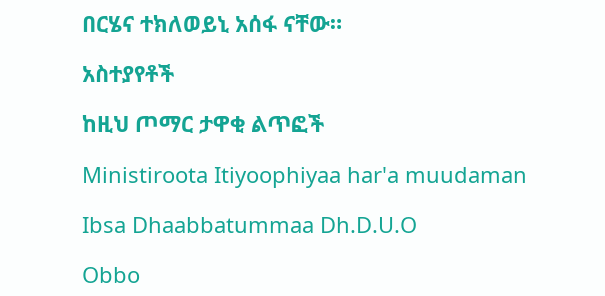በርሄና ተክለወይኒ አሰፋ ናቸው።

አስተያየቶች

ከዚህ ጦማር ታዋቂ ልጥፎች

Ministiroota Itiyoophiyaa har'a muudaman

Ibsa Dhaabbatummaa Dh.D.U.O

Obbo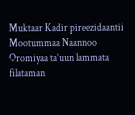Muktaar Kadir pireezidaantii Mootummaa Naannoo Oromiyaa ta’uun lammata filataman